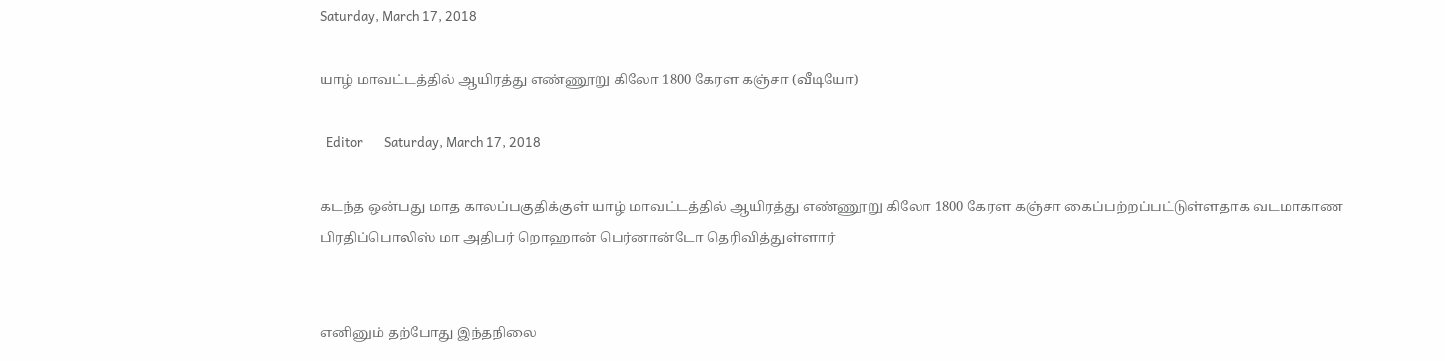Saturday, March 17, 2018

யாழ் மாவட்டத்தில் ஆயிரத்து எண்ணூறு கிலோ 1800 கேரள கஞ்சா (வீடியோ)

  Editor       Saturday, March 17, 2018

கடந்த ஒன்பது மாத காலப்பகுதிக்குள் யாழ் மாவட்டத்தில் ஆயிரத்து எண்ணூறு கிலோ 1800 கேரள கஞ்சா கைப்பற்றப்பட்டுள்ளதாக வடமாகாண பிரதிப்பொலிஸ் மா அதிபர் றொஹான் பெர்னான்டோ தெரிவித்துள்ளார்


எனினும் தற்போது இந்தநிலை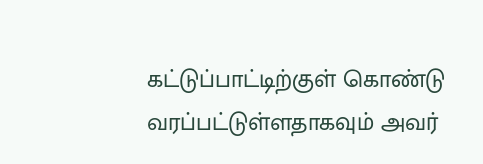கட்டுப்பாட்டிற்குள் கொண்டு வரப்பட்டுள்ளதாகவும் அவர்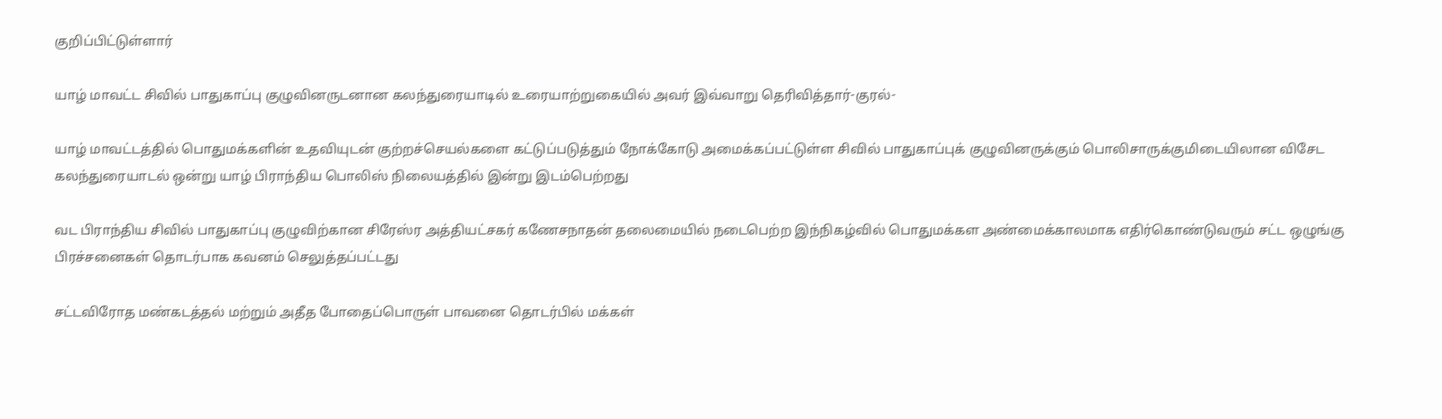குறிப்பிட்டுள்ளார்

யாழ் மாவட்ட சிவில் பாதுகாப்பு குழுவினருடனான கலந்துரையாடில் உரையாற்றுகையில் அவர் இவ்வாறு தெரிவித்தார்-குரல்-

யாழ் மாவட்டத்தில் பொதுமக்களின் உதவியுடன் குற்றச்செயல்களை கட்டுப்படுத்தும் நோக்கோடு அமைக்கப்பட்டுள்ள சிவில் பாதுகாப்புக் குழுவினருக்கும் பொலிசாருக்குமிடையிலான விசேட கலந்துரையாடல் ஒன்று யாழ் பிராந்திய பொலிஸ் நிலையத்தில் இன்று இடம்பெற்றது

வட பிராந்திய சிவில் பாதுகாப்பு குழுவிற்கான சிரேஸ்ர அத்தியட்சகர் கணேசநாதன் தலைமையில் நடைபெற்ற இந்நிகழ்வில் பொதுமக்கள அண்மைக்காலமாக எதிர்கொண்டுவரும் சட்ட ஒழுங்கு பிரச்சனைகள் தொடர்பாக கவனம் செலுத்தப்பட்டது

சட்டவிரோத மண்கடத்தல் மற்றும் அதீத போதைப்பொருள் பாவனை தொடர்பில் மக்கள்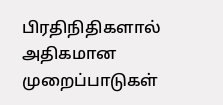பிரதிநிதிகளால் அதிகமான முறைப்பாடுகள்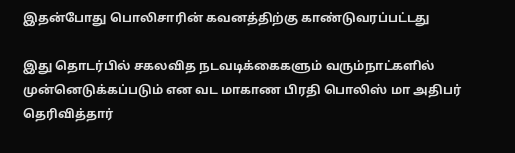இதன்போது பொலிசாரின் கவனத்திற்கு காண்டுவரப்பட்டது

இது தொடர்பில் சகலவித நடவடிக்கைகளும் வரும்நாட்களில் முன்னெடுக்கப்படும் என வட மாகாண பிரதி பொலிஸ் மா அதிபர் தெரிவித்தார்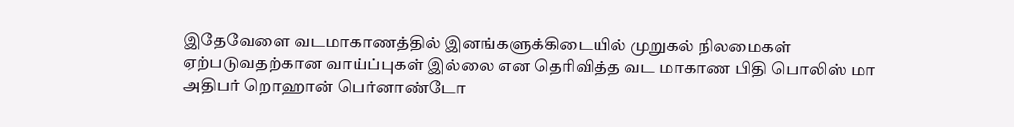இதேவேளை வடமாகாணத்தில் இனங்களுக்கிடையில் முறுகல் நிலமைகள் ஏற்படுவதற்கான வாய்ப்புகள் இல்லை என தெரிவித்த வட மாகாண பிதி பொலிஸ் மா அதிபர் றொஹான் பெர்னாண்டோ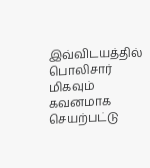இவ்விடயத்தில் பொலிசார் மிகவும் கவனமாக செயற்பட்டு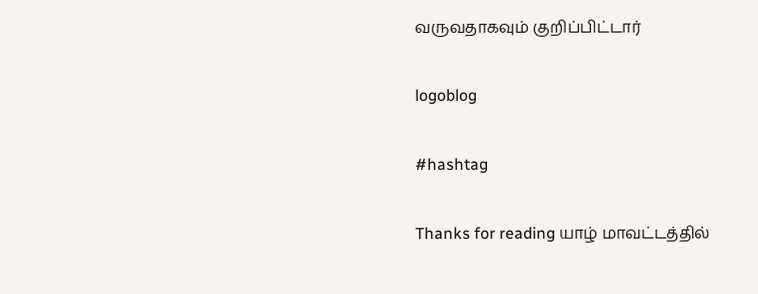வருவதாகவும் குறிப்பிட்டார்

logoblog

#hashtag

Thanks for reading யாழ் மாவட்டத்தில்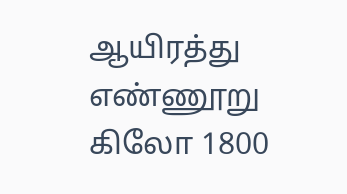ஆயிரத்து எண்ணூறு கிலோ 1800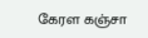கேரள கஞ்சா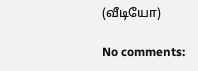(வீடியோ)

No comments: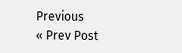Previous
« Prev Post